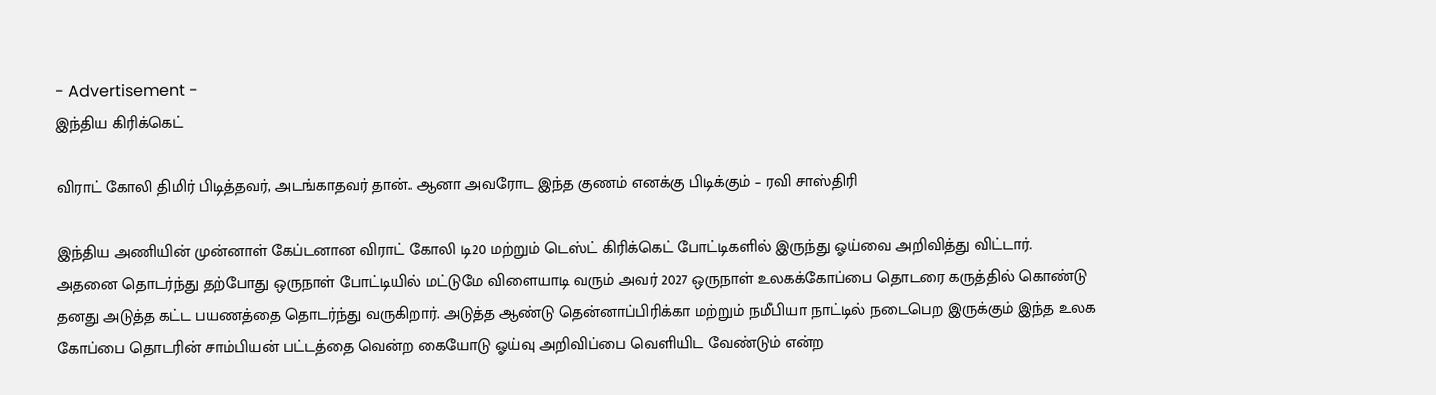- Advertisement -
இந்திய கிரிக்கெட்

விராட் கோலி திமிர் பிடித்தவர், அடங்காதவர் தான்.. ஆனா அவரோட இந்த குணம் எனக்கு பிடிக்கும் – ரவி சாஸ்திரி

இந்திய அணியின் முன்னாள் கேப்டனான விராட் கோலி டி20 மற்றும் டெஸ்ட் கிரிக்கெட் போட்டிகளில் இருந்து ஓய்வை அறிவித்து விட்டார். அதனை தொடர்ந்து தற்போது ஒருநாள் போட்டியில் மட்டுமே விளையாடி வரும் அவர் 2027 ஒருநாள் உலகக்கோப்பை தொடரை கருத்தில் கொண்டு தனது அடுத்த கட்ட பயணத்தை தொடர்ந்து வருகிறார். அடுத்த ஆண்டு தென்னாப்பிரிக்கா மற்றும் நமீபியா நாட்டில் நடைபெற இருக்கும் இந்த உலக கோப்பை தொடரின் சாம்பியன் பட்டத்தை வென்ற கையோடு ஓய்வு அறிவிப்பை வெளியிட வேண்டும் என்ற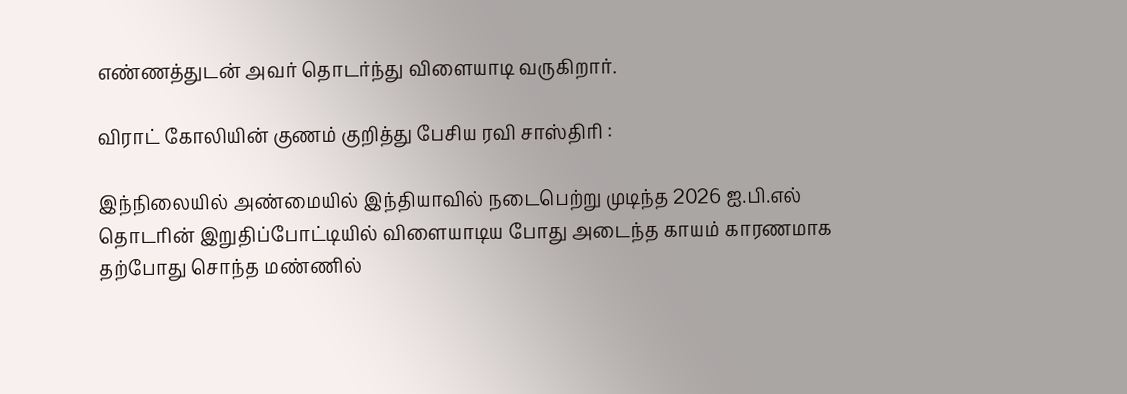எண்ணத்துடன் அவர் தொடர்ந்து விளையாடி வருகிறார்.

விராட் கோலியின் குணம் குறித்து பேசிய ரவி சாஸ்திரி :

இந்நிலையில் அண்மையில் இந்தியாவில் நடைபெற்று முடிந்த 2026 ஐ.பி.எல் தொடரின் இறுதிப்போட்டியில் விளையாடிய போது அடைந்த காயம் காரணமாக தற்போது சொந்த மண்ணில்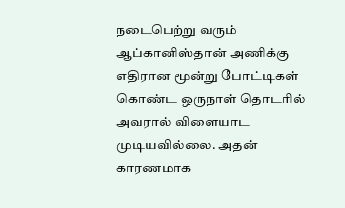நடைபெற்று வரும் ஆப்கானிஸ்தான் அணிக்கு எதிரான மூன்று போட்டிகள் கொண்ட ஒருநாள் தொடரில் அவரால் விளையாட முடியவில்லை. அதன் காரணமாக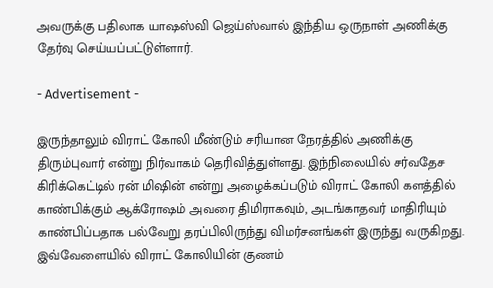அவருக்கு பதிலாக யாஷஸ்வி ஜெய்ஸ்வால் இந்திய ஒருநாள் அணிக்கு தேர்வு செய்யப்பட்டுள்ளார்.

- Advertisement -

இருந்தாலும் விராட் கோலி மீண்டும் சரியான நேரத்தில் அணிக்கு திரும்புவார் என்று நிர்வாகம் தெரிவித்துள்ளது. இந்நிலையில் சர்வதேச கிரிக்கெட்டில் ரன் மிஷின் என்று அழைக்கப்படும் விராட் கோலி களத்தில் காண்பிக்கும் ஆக்ரோஷம் அவரை திமிராகவும், அடங்காதவர் மாதிரியும் காண்பிப்பதாக பல்வேறு தரப்பிலிருந்து விமர்சனங்கள் இருந்து வருகிறது. இவ்வேளையில் விராட் கோலியின் குணம்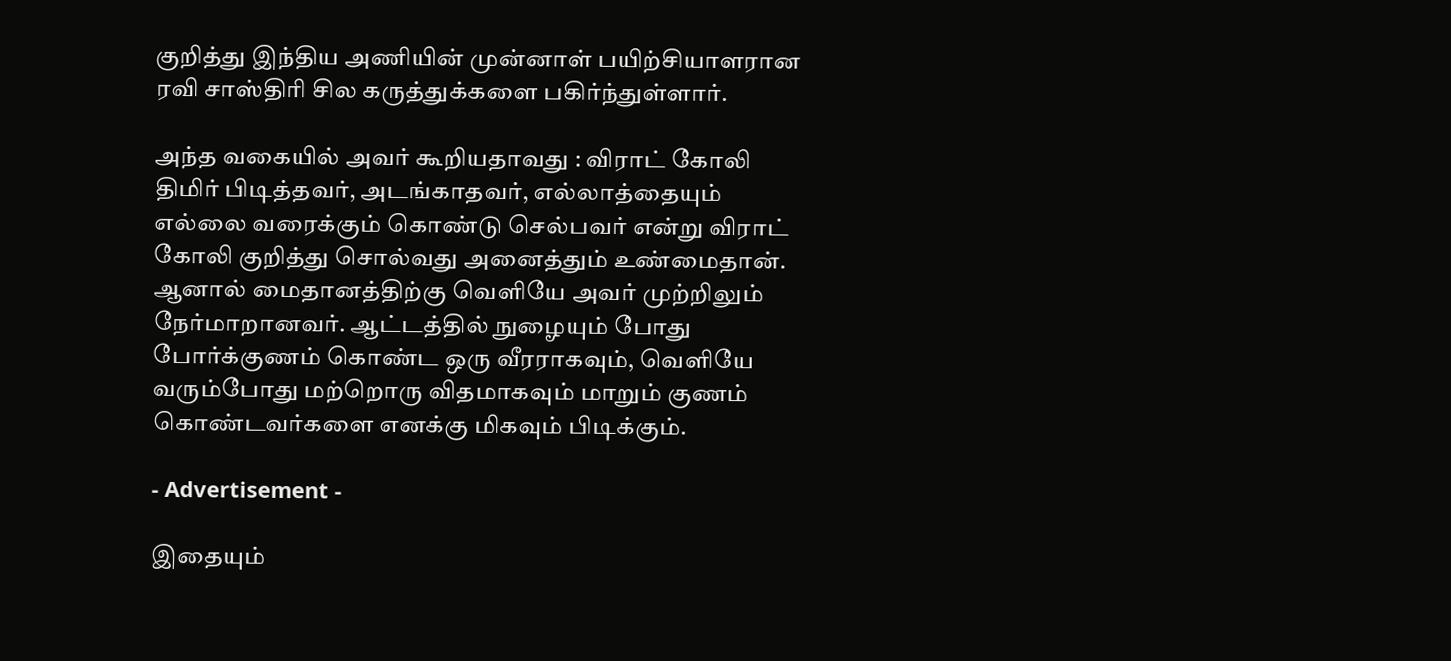குறித்து இந்திய அணியின் முன்னாள் பயிற்சியாளரான ரவி சாஸ்திரி சில கருத்துக்களை பகிர்ந்துள்ளார்.

அந்த வகையில் அவர் கூறியதாவது : விராட் கோலி திமிர் பிடித்தவர், அடங்காதவர், எல்லாத்தையும் எல்லை வரைக்கும் கொண்டு செல்பவர் என்று விராட் கோலி குறித்து சொல்வது அனைத்தும் உண்மைதான். ஆனால் மைதானத்திற்கு வெளியே அவர் முற்றிலும் நேர்மாறானவர். ஆட்டத்தில் நுழையும் போது போர்க்குணம் கொண்ட ஒரு வீரராகவும், வெளியே வரும்போது மற்றொரு விதமாகவும் மாறும் குணம் கொண்டவர்களை எனக்கு மிகவும் பிடிக்கும்.

- Advertisement -

இதையும்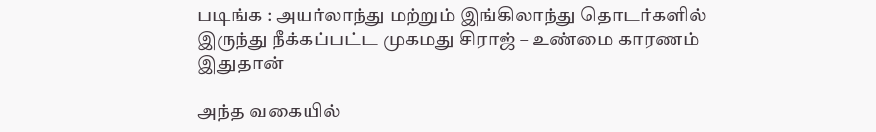படிங்க : அயர்லாந்து மற்றும் இங்கிலாந்து தொடர்களில் இருந்து நீக்கப்பட்ட முகமது சிராஜ் – உண்மை காரணம் இதுதான்

அந்த வகையில்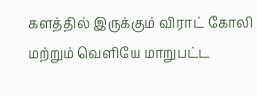களத்தில் இருக்கும் விராட் கோலி மற்றும் வெளியே மாறுபட்ட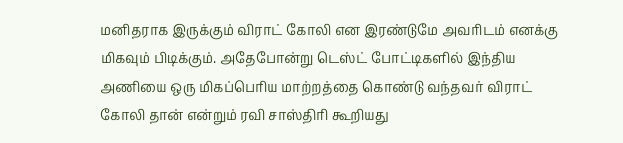மனிதராக இருக்கும் விராட் கோலி என இரண்டுமே அவரிடம் எனக்கு மிகவும் பிடிக்கும். அதேபோன்று டெஸ்ட் போட்டிகளில் இந்திய அணியை ஒரு மிகப்பெரிய மாற்றத்தை கொண்டு வந்தவர் விராட் கோலி தான் என்றும் ரவி சாஸ்திரி கூறியது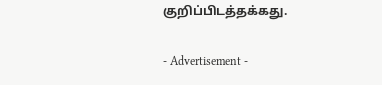குறிப்பிடத்தக்கது.

- Advertisement -